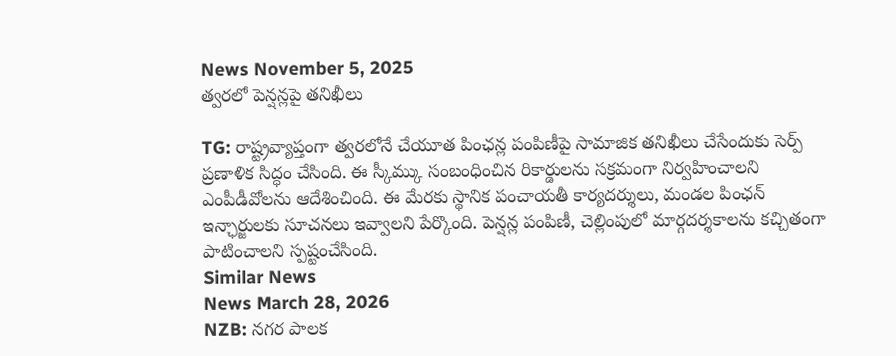News November 5, 2025
త్వరలో పెన్షన్లపై తనిఖీలు

TG: రాష్ట్రవ్యాప్తంగా త్వరలోనే చేయూత పింఛన్ల పంపిణీపై సామాజిక తనిఖీలు చేసేందుకు సెర్ప్ ప్రణాళిక సిద్ధం చేసింది. ఈ స్కీమ్కు సంబంధించిన రికార్డులను సక్రమంగా నిర్వహించాలని ఎంపీడీవోలను ఆదేశించింది. ఈ మేరకు స్థానిక పంచాయతీ కార్యదర్శులు, మండల పింఛన్ ఇన్ఛార్జులకు సూచనలు ఇవ్వాలని పేర్కొంది. పెన్షన్ల పంపిణీ, చెల్లింపులో మార్గదర్శకాలను కచ్చితంగా పాటించాలని స్పష్టంచేసింది.
Similar News
News March 28, 2026
NZB: నగర పాలక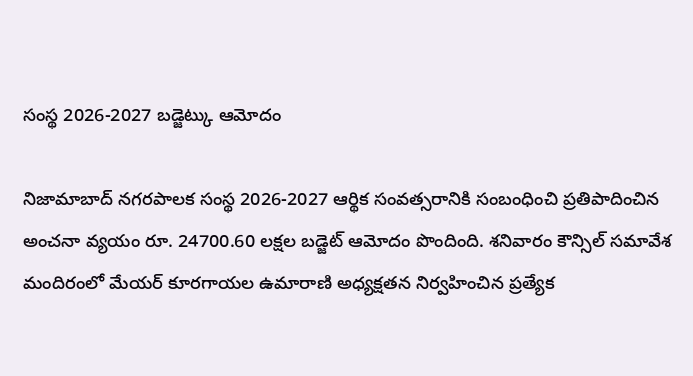సంస్థ 2026-2027 బడ్జెట్కు ఆమోదం

నిజామాబాద్ నగరపాలక సంస్థ 2026-2027 ఆర్థిక సంవత్సరానికి సంబంధించి ప్రతిపాదించిన అంచనా వ్యయం రూ. 24700.60 లక్షల బడ్జెట్ ఆమోదం పొందింది. శనివారం కౌన్సిల్ సమావేశ మందిరంలో మేయర్ కూరగాయల ఉమారాణి అధ్యక్షతన నిర్వహించిన ప్రత్యేక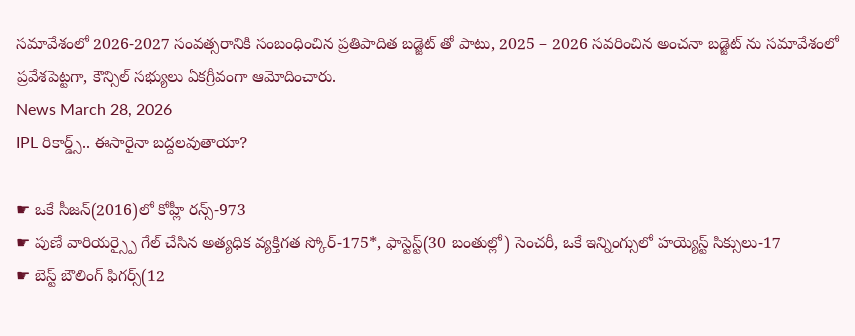సమావేశంలో 2026-2027 సంవత్సరానికి సంబంధించిన ప్రతిపాదిత బడ్జెట్ తో పాటు, 2025 – 2026 సవరించిన అంచనా బడ్జెట్ ను సమావేశంలో ప్రవేశపెట్టగా, కౌన్సిల్ సభ్యులు ఏకగ్రీవంగా ఆమోదించారు.
News March 28, 2026
IPL రికార్డ్స్.. ఈసారైనా బద్దలవుతాయా?

☛ ఒకే సీజన్(2016)లో కోహ్లీ రన్స్-973
☛ పుణే వారియర్స్పై గేల్ చేసిన అత్యధిక వ్యక్తిగత స్కోర్-175*, ఫాస్టెస్ట్(30 బంతుల్లో) సెంచరీ, ఒకే ఇన్నింగ్సులో హయ్యెస్ట్ సిక్సులు-17
☛ బెస్ట్ బౌలింగ్ ఫిగర్స్(12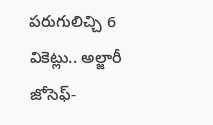పరుగులిచ్చి 6 వికెట్లు.. అల్జారీ జోసెఫ్-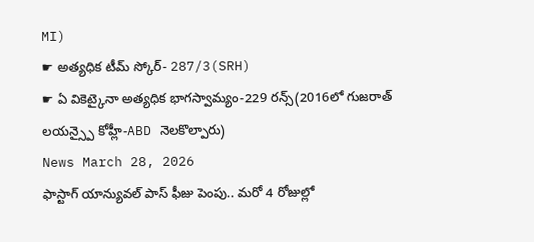MI)
☛ అత్యధిక టీమ్ స్కోర్- 287/3(SRH)
☛ ఏ వికెట్కైనా అత్యధిక భాగస్వామ్యం-229 రన్స్(2016లో గుజరాత్ లయన్స్పై కోహ్లీ-ABD నెలకొల్పారు)
News March 28, 2026
ఫాస్టాగ్ యాన్యువల్ పాస్ ఫీజు పెంపు.. మరో 4 రోజుల్లో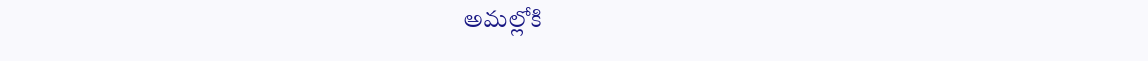అమల్లోకి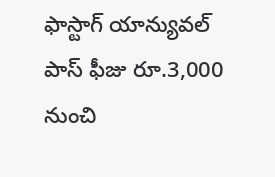ఫాస్టాగ్ యాన్యువల్ పాస్ ఫీజు రూ.3,000 నుంచి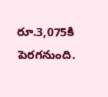రూ.3,075కి పెరగనుంది.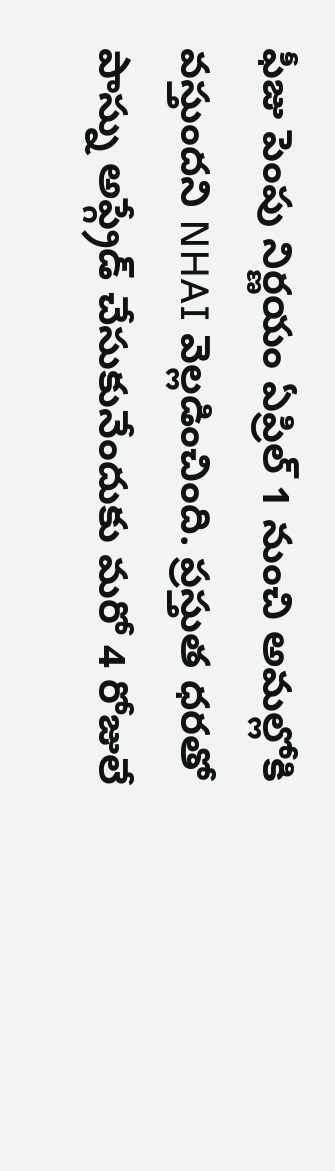ఫీజు పెంపు నిర్ణయం ఏప్రిల్ 1 నుంచి అమల్లోకి వస్తుందని NHAI వెల్లడించింది. ప్రస్తుత ధరతో పాస్ను అప్గ్రేడ్ చేసుకునేందుకు మరో 4 రోజులే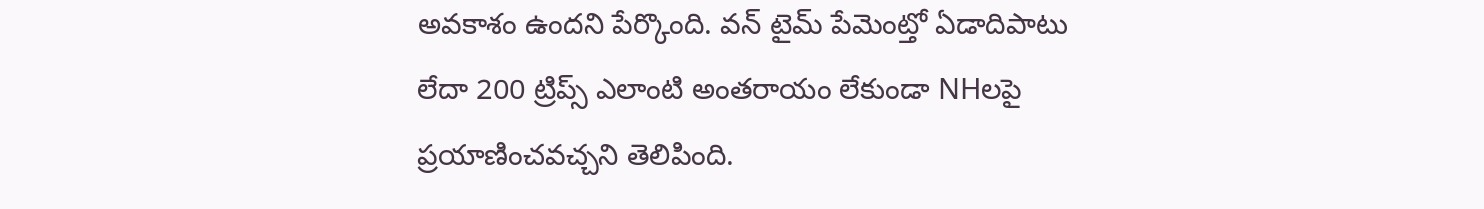అవకాశం ఉందని పేర్కొంది. వన్ టైమ్ పేమెంట్తో ఏడాదిపాటు లేదా 200 ట్రిప్స్ ఎలాంటి అంతరాయం లేకుండా NHలపై ప్రయాణించవచ్చని తెలిపింది.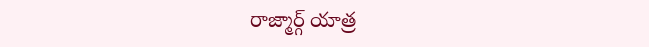రాజ్మార్గ్ యాత్ర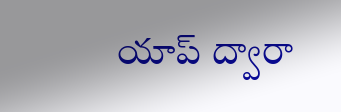యాప్ ద్వారా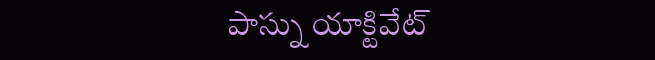పాస్ను యాక్టివేట్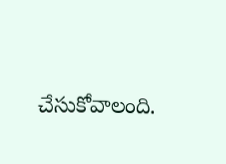చేసుకోవాలంది.